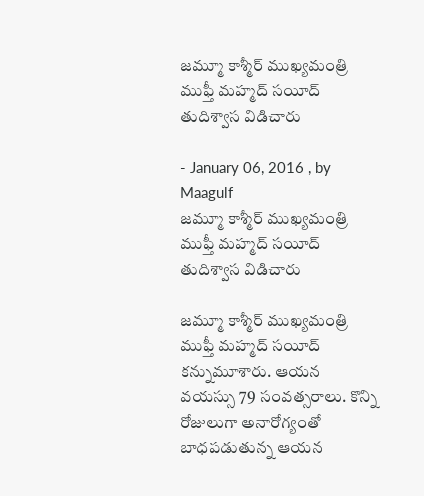జమ్మూ కాశ్మీర్‌ ముఖ్యమంత్రి ముఫ్తీ మహ్మద్‌ సయీద్ తుదిశ్వాస విడిచారు

- January 06, 2016 , by Maagulf
జమ్మూ కాశ్మీర్‌ ముఖ్యమంత్రి ముఫ్తీ మహ్మద్‌ సయీద్ తుదిశ్వాస విడిచారు

జమ్మూ కాశ్మీర్‌ ముఖ్యమంత్రి ముఫ్తీ మహ్మద్‌ సయీద్ కన్నుమూశారు. ఆయన వయస్సు 79 సంవత్సరాలు. కొన్ని రోజులుగా అనారోగ్యంతో బాధపడుతున్న ఆయన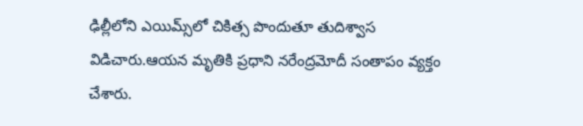ఢిల్లీలోని ఎయిమ్స్‌లో చికిత్స పొందుతూ తుదిశ్వాస విడిచారు.ఆయన మృతికి ప్రధాని నరేంద్రమోదీ సంతాపం వ్యక్తం చేశారు.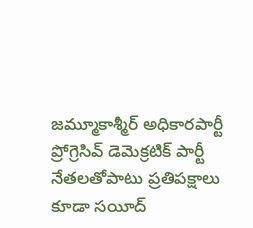జమ్మూకాశ్మీర్ అధికారపార్టీ ప్రోగ్రెసివ్ డెమెక్రటిక్ పార్టీ నేతలతోపాటు ప్రతిపక్షాలు కూడా సయీద్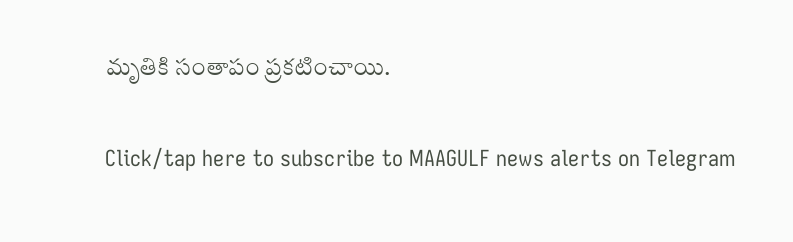మృతికి సంతాపం ప్రకటించాయి.

Click/tap here to subscribe to MAAGULF news alerts on Telegram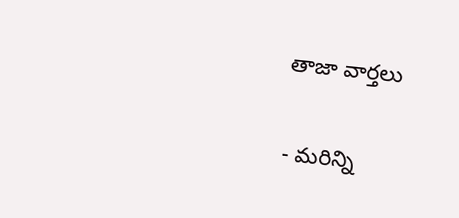తాజా వార్తలు

- మరిన్ని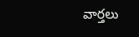వార్తలు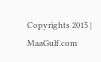Copyrights 2015 | MaaGulf.com